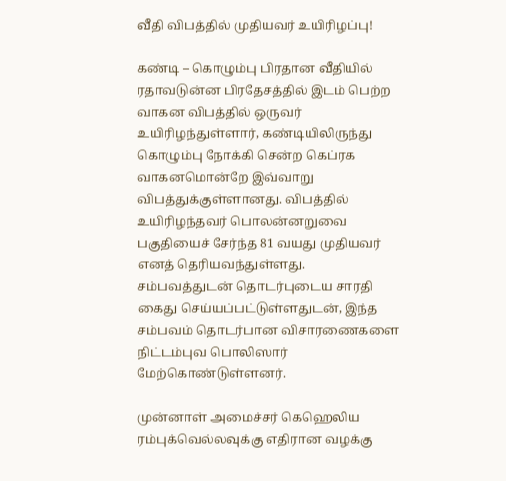வீதி விபத்தில் முதியவர் உயிரிழப்பு!

கண்டி – கொழும்பு பிரதான வீதியில் ரதாவடுன்ன பிரதேசத்தில் இடம் பெற்ற வாகன விபத்தில் ஒருவர் உயிரிழந்துள்ளார், கண்டியிலிருந்து கொழும்பு நோக்கி சென்ற கெப்ரக வாகனமொன்றே இவ்வாறு விபத்துக்குள்ளானது. விபத்தில் உயிரிழந்தவர் பொலன்னறுவை பகுதியைச் சேர்ந்த 81 வயது முதியவர் எனத் தெரியவந்துள்ளது. சம்பவத்துடன் தொடர்புடைய சாரதி கைது செய்யப்பட்டுள்ளதுடன், இந்த சம்பவம் தொடர்பான விசாரணைகளை நிட்டம்புவ பொலிஸார் மேற்கொண்டுள்ளனர்.

முன்னாள் அமைச்சர் கெஹெலிய ரம்புக்வெல்லவுக்கு எதிரான வழக்கு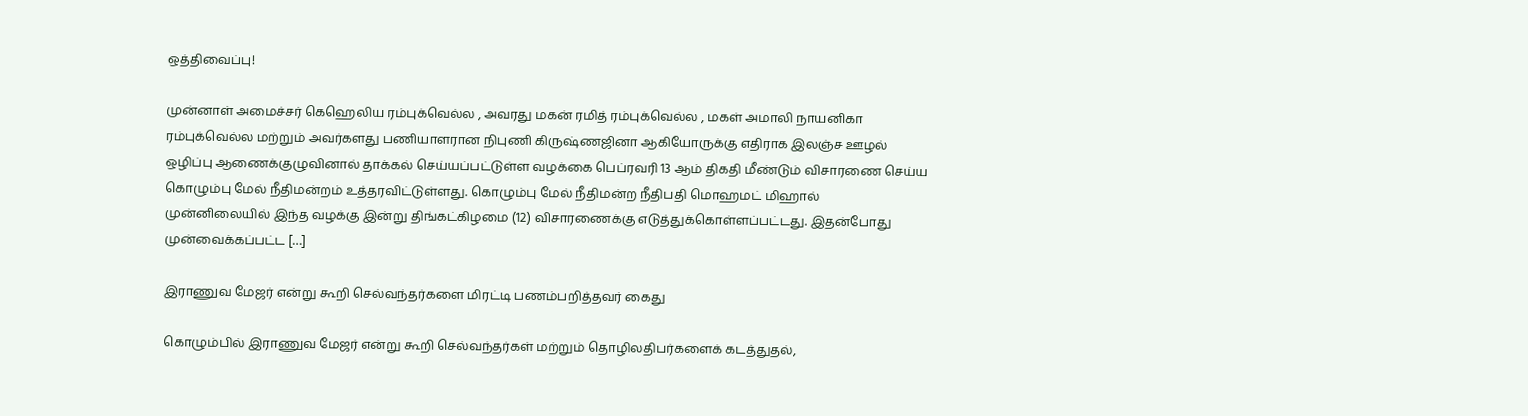ஒத்திவைப்பு!

முன்னாள் அமைச்சர் கெஹெலிய ரம்புக்வெல்ல , அவரது மகன் ரமித் ரம்புக்வெல்ல , மகள் அமாலி நாயனிகா ரம்புக்வெல்ல மற்றும் அவர்களது பணியாளரான நிபுணி கிருஷ்ணஜினா ஆகியோருக்கு எதிராக இலஞ்ச ஊழல் ஒழிப்பு ஆணைக்குழுவினால் தாக்கல் செய்யப்பட்டுள்ள வழக்கை பெப்ரவரி 13 ஆம் திகதி மீண்டும் விசாரணை செய்ய கொழும்பு மேல் நீதிமன்றம் உத்தரவிட்டுள்ளது. கொழும்பு மேல் நீதிமன்ற நீதிபதி மொஹமட் மிஹால் முன்னிலையில் இந்த வழக்கு இன்று திங்கட்கிழமை (12) விசாரணைக்கு எடுத்துக்கொள்ளப்பட்டது. இதன்போது முன்வைக்கப்பட்ட […]

இராணுவ மேஜர் என்று கூறி செல்வந்தர்களை மிரட்டி பணம்பறித்தவர் கைது

கொழும்பில் இராணுவ மேஜர் என்று கூறி செல்வந்தர்கள் மற்றும் தொழிலதிபர்களைக் கடத்துதல்,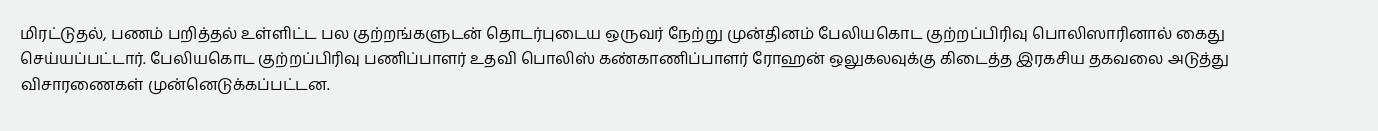மிரட்டுதல், பணம் பறித்தல் உள்ளிட்ட பல குற்றங்களுடன் தொடர்புடைய ஒருவர் நேற்று முன்தினம் பேலியகொட குற்றப்பிரிவு பொலிஸாரினால் கைது செய்யப்பட்டார். பேலியகொட குற்றப்பிரிவு பணிப்பாளர் உதவி பொலிஸ் கண்காணிப்பாளர் ரோஹன் ஒலுகலவுக்கு கிடைத்த இரகசிய தகவலை அடுத்து விசாரணைகள் முன்னெடுக்கப்பட்டன.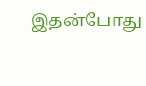இதன்போது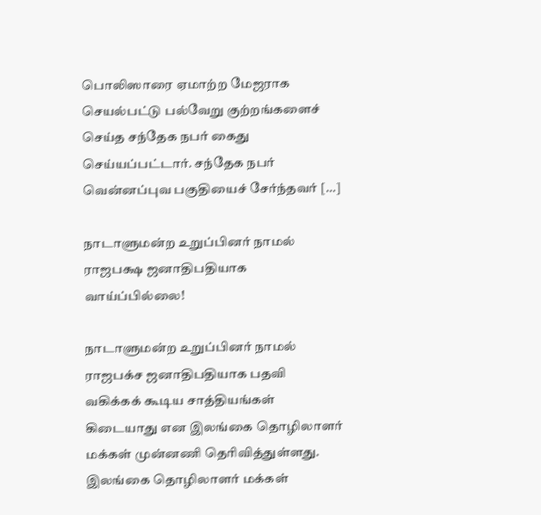பொலிஸாரை ஏமாற்ற மேஜராக செயல்பட்டு பல்வேறு குற்றங்களைச் செய்த சந்தேக நபர் கைது செய்யப்பட்டார். சந்தேக நபர் வென்னப்புவ பகுதியைச் சேர்ந்தவர் […]

நாடாளுமன்ற உறுப்பினர் நாமல் ராஜபக்ஷ ஜனாதிபதியாக வாய்ப்பில்லை!

நாடாளுமன்ற உறுப்பினர் நாமல் ராஜபக்ச ஜனாதிபதியாக பதவி வகிக்கக் கூடிய சாத்தியங்கள் கிடையாது என இலங்கை தொழிலாளர் மக்கள் முன்னணி தெரிவித்துள்ளது. இலங்கை தொழிலாளர் மக்கள்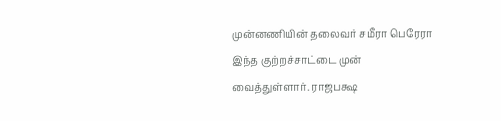முன்னணியின் தலைவர் சமீரா பெரேரா இந்த குற்றச்சாட்டை முன் வைத்துள்ளார். ராஜபக்ஷ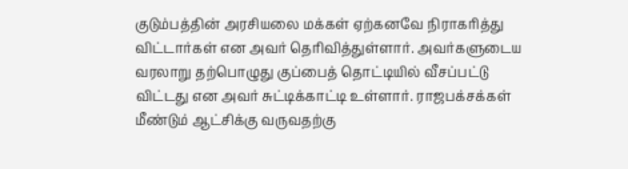குடும்பத்தின் அரசியலை மக்கள் ஏற்கனவே நிராகரித்து விட்டார்கள் என அவர் தெரிவித்துள்ளார். அவர்களுடைய வரலாறு தற்பொழுது குப்பைத் தொட்டியில் வீசப்பட்டு விட்டது என அவர் சுட்டிக்காட்டி உள்ளார். ராஜபக்சக்கள் மீண்டும் ஆட்சிக்கு வருவதற்கு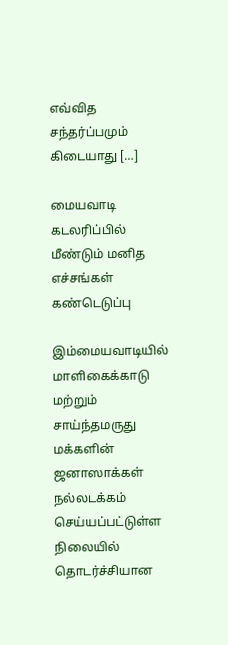எவ்வித சந்தர்ப்பமும் கிடையாது […]

மையவாடி கடலரிப்பில் மீண்டும் மனித எச்சங்கள் கண்டெடுப்பு

இம்மையவாடியில் மாளிகைக்காடு மற்றும் சாய்ந்தமருது மக்களின் ஜனாஸாக்கள் நல்லடக்கம் செய்யப்பட்டுள்ள நிலையில் தொடர்ச்சியான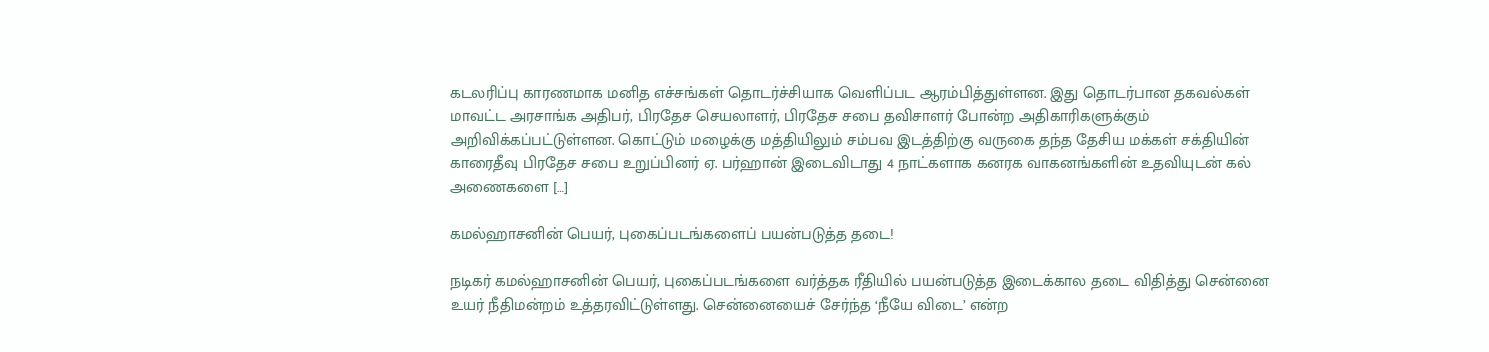கடலரிப்பு காரணமாக மனித எச்சங்கள் தொடர்ச்சியாக வெளிப்பட ஆரம்பித்துள்ளன. இது தொடர்பான தகவல்கள் மாவட்ட அரசாங்க அதிபர், பிரதேச செயலாளர், பிரதேச சபை தவிசாளர் போன்ற அதிகாரிகளுக்கும் அறிவிக்கப்பட்டுள்ளன. கொட்டும் மழைக்கு மத்தியிலும் சம்பவ இடத்திற்கு வருகை தந்த தேசிய மக்கள் சக்தியின் காரைதீவு பிரதேச சபை உறுப்பினர் ஏ. பர்ஹான் இடைவிடாது 4 நாட்களாக கனரக வாகனங்களின் உதவியுடன் கல் அணைகளை […]

கமல்ஹாசனின் பெயர், புகைப்படங்களைப் பயன்படுத்த தடை!

நடிகர் கமல்ஹாசனின் பெயர், புகைப்படங்களை வர்த்தக ரீதியில் பயன்படுத்த இடைக்கால தடை விதித்து சென்னை உயர் நீதிமன்றம் உத்தரவிட்டுள்ளது. சென்னையைச் சேர்ந்த ‘நீயே விடை’ என்ற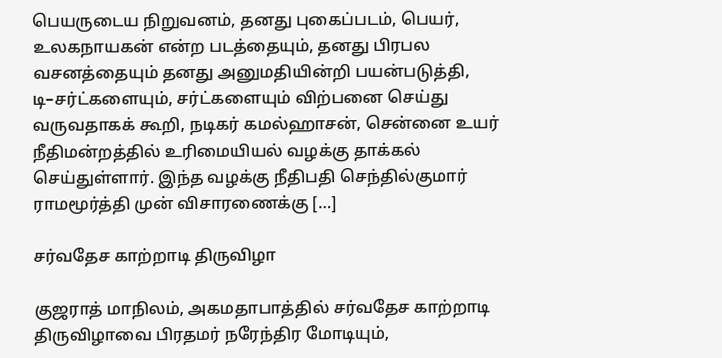பெயருடைய நிறுவனம், தனது புகைப்படம், பெயர், உலகநாயகன் என்ற படத்தையும், தனது பிரபல வசனத்தையும் தனது அனுமதியின்றி பயன்படுத்தி, டி–சர்ட்களையும், சர்ட்களையும் விற்பனை செய்து வருவதாகக் கூறி, நடிகர் கமல்ஹாசன், சென்னை உயர் நீதிமன்றத்தில் உரிமையியல் வழக்கு தாக்கல் செய்துள்ளார். இந்த வழக்கு நீதிபதி செந்தில்குமார் ராமமூர்த்தி முன் விசாரணைக்கு […]

சர்வதேச காற்றாடி திருவிழா

குஜராத் மாநிலம், அகமதாபாத்தில் சர்வதேச காற்றாடி திருவிழாவை பிரதமர் நரேந்திர மோடியும்,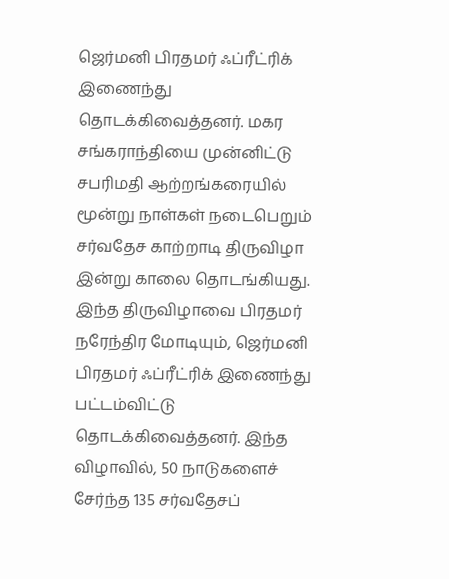ஜெர்மனி பிரதமர் ஃப்ரீட்ரிக் இணைந்து தொடக்கிவைத்தனர். மகர சங்கராந்தியை முன்னிட்டு சபரிமதி ஆற்றங்கரையில் மூன்று நாள்கள் நடைபெறும் சர்வதேச காற்றாடி திருவிழா இன்று காலை தொடங்கியது. இந்த திருவிழாவை பிரதமர் நரேந்திர மோடியும், ஜெர்மனி பிரதமர் ஃப்ரீட்ரிக் இணைந்து பட்டம்விட்டு தொடக்கிவைத்தனர். இந்த விழாவில், 50 நாடுகளைச் சேர்ந்த 135 சர்வதேசப்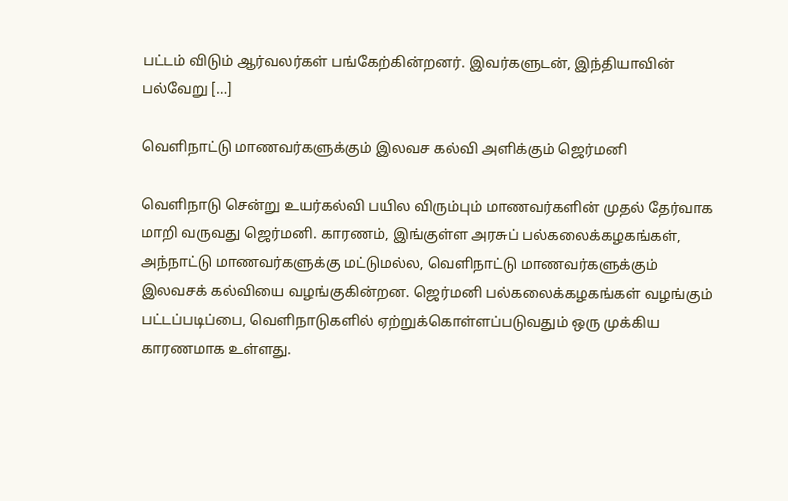பட்டம் விடும் ஆர்வலர்கள் பங்கேற்கின்றனர். இவர்களுடன், இந்தியாவின் பல்வேறு […]

வெளிநாட்டு மாணவர்களுக்கும் இலவச கல்வி அளிக்கும் ஜெர்மனி

வெளிநாடு சென்று உயர்கல்வி பயில விரும்பும் மாணவர்களின் முதல் தேர்வாக மாறி வருவது ஜெர்மனி. காரணம், இங்குள்ள அரசுப் பல்கலைக்கழகங்கள், அந்நாட்டு மாணவர்களுக்கு மட்டுமல்ல, வெளிநாட்டு மாணவர்களுக்கும் இலவசக் கல்வியை வழங்குகின்றன. ஜெர்மனி பல்கலைக்கழகங்கள் வழங்கும் பட்டப்படிப்பை, வெளிநாடுகளில் ஏற்றுக்கொள்ளப்படுவதும் ஒரு முக்கிய காரணமாக உள்ளது.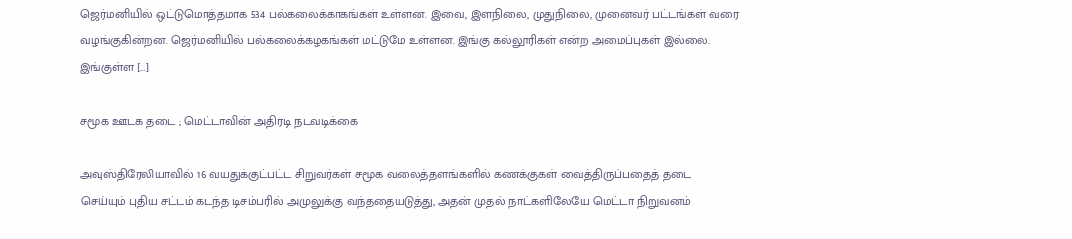ஜெர்மனியில் ஒட்டுமொத்தமாக 534 பல்கலைக்காகங்கள் உள்ளன. இவை, இளநிலை, முதுநிலை, முனைவர் பட்டங்கள் வரை வழங்குகின்றன. ஜெர்மனியில் பல்கலைக்கழகங்கள் மட்டுமே உள்ளன. இங்கு கல்லூரிகள் என்ற அமைப்புகள் இல்லை. இங்குள்ள […]

சமூக ஊடக தடை ; மெட்டாவின் அதிரடி நடவடிக்கை

அவுஸ்திரேலியாவில் 16 வயதுக்குட்பட்ட சிறுவர்கள் சமூக வலைத்தளங்களில் கணக்குகள் வைத்திருப்பதைத் தடை செய்யும் புதிய சட்டம் கடந்த டிசம்பரில் அமுலுக்கு வந்ததையடுத்து, அதன் முதல் நாட்களிலேயே மெட்டா நிறுவனம்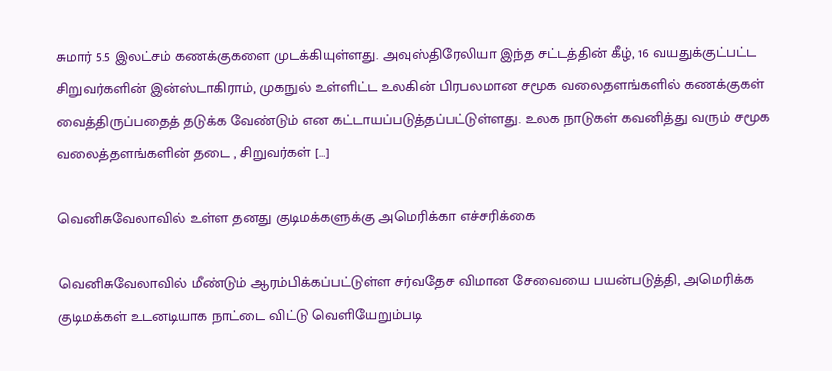சுமார் 5.5 இலட்சம் கணக்குகளை முடக்கியுள்ளது. அவுஸ்திரேலியா இந்த சட்டத்தின் கீழ், 16 வயதுக்குட்பட்ட சிறுவர்களின் இன்ஸ்டாகிராம், முகநுல் உள்ளிட்ட உலகின் பிரபலமான சமூக வலைதளங்களில் கணக்குகள் வைத்திருப்பதைத் தடுக்க வேண்டும் என கட்டாயப்படுத்தப்பட்டுள்ளது. உலக நாடுகள் கவனித்து வரும் சமூக வலைத்தளங்களின் தடை , சிறுவர்கள் […]

வெனிசுவேலாவில் உள்ள தனது குடிமக்களுக்கு அமெரிக்கா எச்சரிக்கை

வெனிசுவேலாவில் மீண்டும் ஆரம்பிக்கப்பட்டுள்ள சர்வதேச விமான சேவையை பயன்படுத்தி, அமெரிக்க குடிமக்கள் உடனடியாக நாட்டை விட்டு வெளியேறும்படி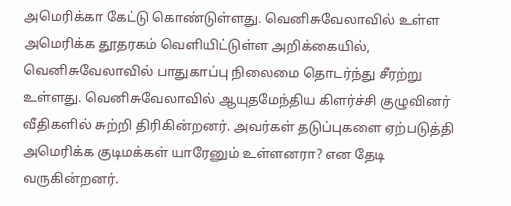அமெரிக்கா கேட்டு கொண்டுள்ளது. வெனிசுவேலாவில் உள்ள அமெரிக்க தூதரகம் வெளியிட்டுள்ள அறிக்கையில், வெனிசுவேலாவில் பாதுகாப்பு நிலைமை தொடர்ந்து சீரற்று உள்ளது. வெனிசுவேலாவில் ஆயுதமேந்திய கிளர்ச்சி குழுவினர் வீதிகளில் சுற்றி திரிகின்றனர். அவர்கள் தடுப்புகளை ஏற்படுத்தி அமெரிக்க குடிமக்கள் யாரேனும் உள்ளனரா? என தேடி வருகின்றனர்.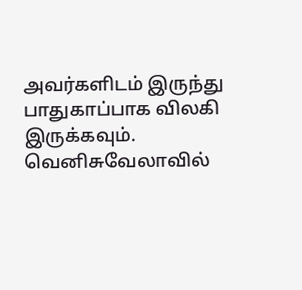அவர்களிடம் இருந்து பாதுகாப்பாக விலகி இருக்கவும். வெனிசுவேலாவில்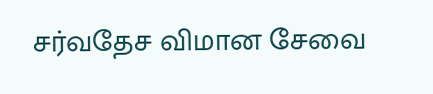சர்வதேச விமான சேவை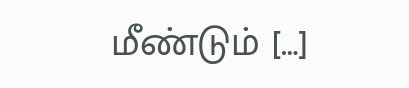மீண்டும் […]